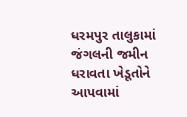ધરમપુર તાલુકામાં જંગલની જમીન ધરાવતા ખેડૂતોને આપવામાં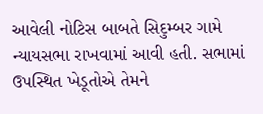આવેલી નોટિસ બાબતે સિદુમ્બર ગામે ન્યાયસભા રાખવામાં આવી હતી. સભામાં ઉપસ્થિત ખેડૂતોએ તેમને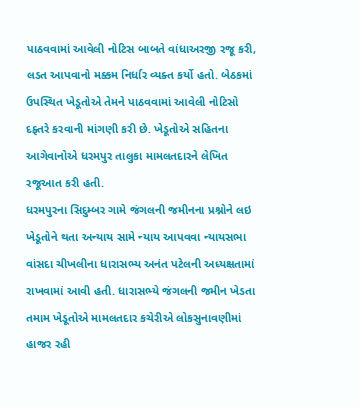પાઠવવામાં આવેલી નોટિસ બાબતે વાંધાઅરજી રજૂ કરી, લડત આપવાનો મક્કમ નિર્ધાર વ્યક્ત કર્યો હતો. બેઠકમાં ઉપસ્થિત ખેડૂતોએ તેમને પાઠવવામાં આવેલી નોટિસો દફ્તરે કરવાની માંગણી કરી છે. ખેડૂતોએ સહિતના આગેવાનોએ ધરમપુર તાલુકા મામલતદારને લેખિત રજૂઆત કરી હતી.
ધરમપુરના સિદુમ્બર ગામે જંગલની જમીનના પ્રશ્નોને લઇ ખેડૂતોને થતા અન્યાય સામે ન્યાય આપવવા ન્યાયસભા વાંસદા ચીખલીના ધારાસભ્ય અનંત પટેલની અધ્યક્ષતામાં રાખવામાં આવી હતી. ધારાસભ્યે જંગલની જમીન ખેડતા તમામ ખેડૂતોએ મામલતદાર કચેરીએ લોકસુનાવણીમાં હાજર રહી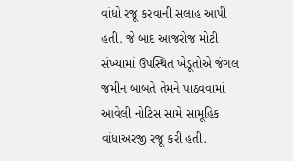વાંધો રજૂ કરવાની સલાહ આપી હતી. જે બાદ આજરોજ મોટી સંખ્યામાં ઉપસ્થિત ખેડૂતોએ જંગલ જમીન બાબતે તેમને પાઠવવામાં આવેલી નોટિસ સામે સામૂહિક વાંધાઅરજી રજૂ કરી હતી.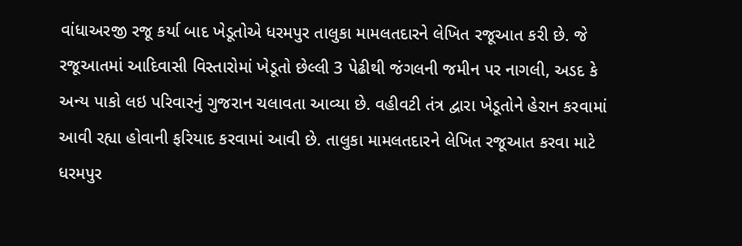વાંધાઅરજી રજૂ કર્યા બાદ ખેડૂતોએ ધરમપુર તાલુકા મામલતદારને લેખિત રજૂઆત કરી છે. જે રજૂઆતમાં આદિવાસી વિસ્તારોમાં ખેડૂતો છેલ્લી 3 પેઢીથી જંગલની જમીન પર નાગલી, અડદ કે અન્ય પાકો લઇ પરિવારનું ગુજરાન ચલાવતા આવ્યા છે. વહીવટી તંત્ર દ્વારા ખેડૂતોને હેરાન કરવામાં આવી રહ્યા હોવાની ફરિયાદ કરવામાં આવી છે. તાલુકા મામલતદારને લેખિત રજૂઆત કરવા માટે ધરમપુર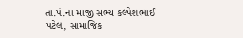તા.પં.ના માજી સભ્ય કલ્પેશભાઈ પટેલ, સામાજિક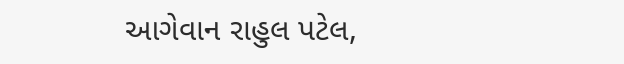આગેવાન રાહુલ પટેલ,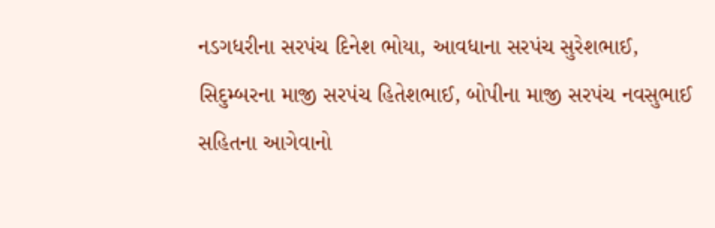નડગધરીના સરપંચ દિનેશ ભોયા, આવધાના સરપંચ સુરેશભાઈ, સિદુમ્બરના માજી સરપંચ હિતેશભાઈ, બોપીના માજી સરપંચ નવસુભાઈ સહિતના આગેવાનો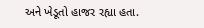અને ખેડૂતો હાજર રહ્યા હતા.